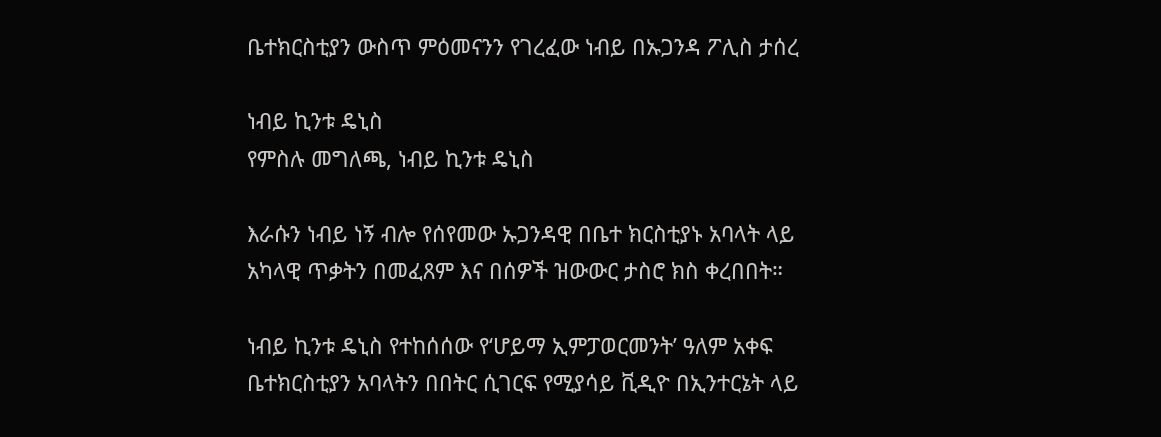ቤተክርስቲያን ውስጥ ምዕመናንን የገረፈው ነብይ በኡጋንዳ ፖሊስ ታሰረ

ነብይ ኪንቱ ዴኒስ
የምስሉ መግለጫ, ነብይ ኪንቱ ዴኒስ

እራሱን ነብይ ነኝ ብሎ የሰየመው ኡጋንዳዊ በቤተ ክርስቲያኑ አባላት ላይ አካላዊ ጥቃትን በመፈጸም እና በሰዎች ዝውውር ታስሮ ክስ ቀረበበት።

ነብይ ኪንቱ ዴኒስ የተከሰሰው የ‘ሆይማ ኢምፓወርመንት’ ዓለም አቀፍ ቤተክርስቲያን አባላትን በበትር ሲገርፍ የሚያሳይ ቪዲዮ በኢንተርኔት ላይ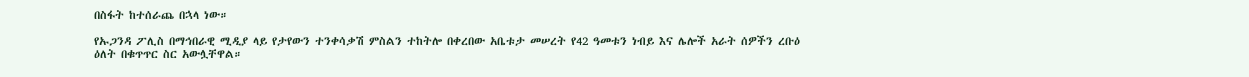በስፋት ከተሰራጨ በኋላ ነው።

የኡጋንዳ ፖሊስ በማኅበራዊ ሚዲያ ላይ የታየውን ተንቀሳቃሽ ምስልን ተከትሎ በቀረበው አቤቱታ መሠረት የ42 ዓመቱን ነብይ እና ሌሎች አራት ሰዎችን ረቡዕ ዕለት በቁጥጥር ስር አውሏቸዋል።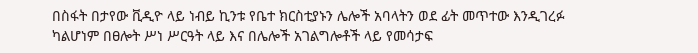በስፋት በታየው ቪዲዮ ላይ ነብይ ኪንቱ የቤተ ክርስቲያኑን ሌሎች አባላትን ወደ ፊት መጥተው እንዲገረፉ ካልሆነም በፀሎት ሥነ ሥርዓት ላይ እና በሌሎች አገልግሎቶች ላይ የመሳታፍ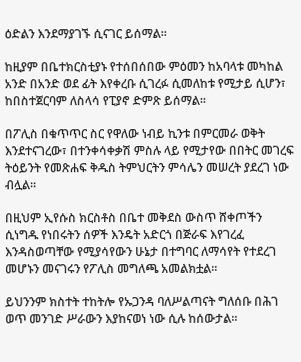ዕድልን እንደማያገኙ ሲናገር ይሰማል።

ከዚያም በቤተክርስቲያኑ የተሰበሰበው ምዕመን ከአባላቱ መካከል አንድ በአንድ ወደ ፊት እየቀረቡ ሲገረፉ ሲመለከቱ የሚታይ ሲሆን፣ ከበስተጀርባም ለስላሳ የፒያኖ ድምጽ ይሰማል።

በፖሊስ በቁጥጥር ስር የዋለው ነብይ ኪንቱ በምርመራ ወቅት እንደተናገረው፣ በተንቀሳቀቃሽ ምስሉ ላይ የሚታየው በበትር መገረፍ ትዕይንት የመጽሐፍ ቅዱስ ትምህርትን ምሳሌን መሠረት ያደረገ ነው ብሏል።

በዚህም ኢየሱስ ክርስቶስ በቤተ መቅደስ ውስጥ ሸቀጦችን ሲነግዱ የነበሩትን ሰዎች እንዴት አድርጎ በጅራፍ እየገረፈ እንዳስወጣቸው የሚያሳየውን ሁኔታ በተግባር ለማሳየት የተደረገ መሆኑን መናገሩን የፖሊስ መግለጫ አመልክቷል።

ይህንንም ክስተት ተከትሎ የኡጋንዳ ባለሥልጣናት ግለሰቡ በሕገ ወጥ መንገድ ሥራውን እያከናወነ ነው ሲሉ ከሰውታል።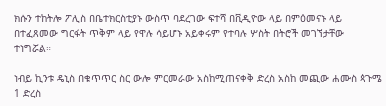ክሱን ተከትሎ ፖሊስ በቤተክርስቲያኑ ውስጥ ባደረገው ፍተሻ በቪዲዮው ላይ በምዕመናኑ ላይ በተፈጸመው ግርፋት ጥቅም ላይ የዋሉ ሳይሆኑ አይቀሩም የተባሉ ሦስት በትሮች መገኘታቸው ተነግሯል።

ነብይ ኪንቱ ዴኒስ በቁጥጥር ስር ውሎ ምርመራው አስከሚጠናቀቅ ድረስ አስከ መጪው ሐሙስ ጳጉሜ 1 ድረስ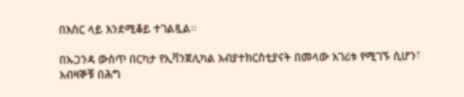በእስር ላይ እንደሚቆይ ተገልጿል።

በኡጋንዳ ውስጥ በርካታ የኢቫንጀሊካል አብያተክርስቲያናት በመላው አገሪቱ የሚገኙ ሲሆን፣ አብዛኞቹ በሕግ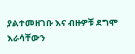ያልተመዘገቡ እና ብዙዎቹ ደግሞ እራሳቸውን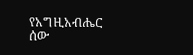የአግዚአብሔር ሰው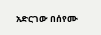አድርገው በሰየሙ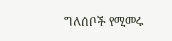ግለሰቦች የሚመሩ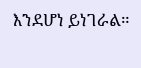እንደሆነ ይነገራል።